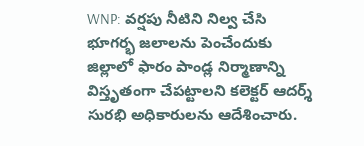WNP: వర్షపు నీటిని నిల్వ చేసి భూగర్భ జలాలను పెంచేందుకు జిల్లాలో ఫారం పాండ్ల నిర్మాణాన్ని విస్తృతంగా చేపట్టాలని కలెక్టర్ ఆదర్శ్ సురభి అధికారులను ఆదేశించారు.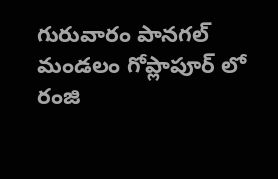గురువారం పానగల్ మండలం గోప్లాపూర్ లో రంజి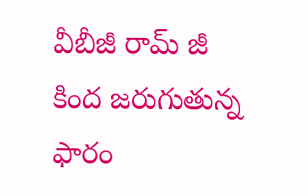వీబీజీ రామ్ జీ కింద జరుగుతున్న ఫారం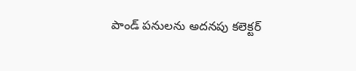పాండ్ పనులను అదనపు కలెక్టర్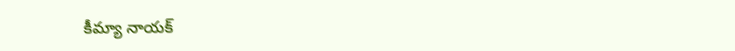కీమ్యా నాయక్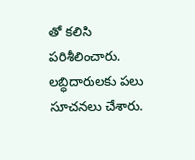తో కలిసి పరిశీలించారు. లబ్ధిదారులకు పలు సూచనలు చేశారు.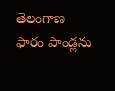తెలంగాణ
ఫారం పాండ్లను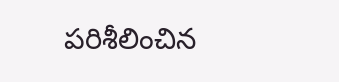పరిశీలించిన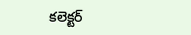కలెక్టర్